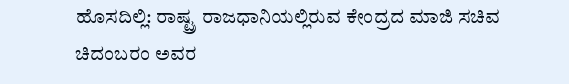ಹೊಸದಿಲ್ಲಿ: ರಾಷ್ಟ್ರ ರಾಜಧಾನಿಯಲ್ಲಿರುವ ಕೇಂದ್ರದ ಮಾಜಿ ಸಚಿವ ಚಿದಂಬರಂ ಅವರ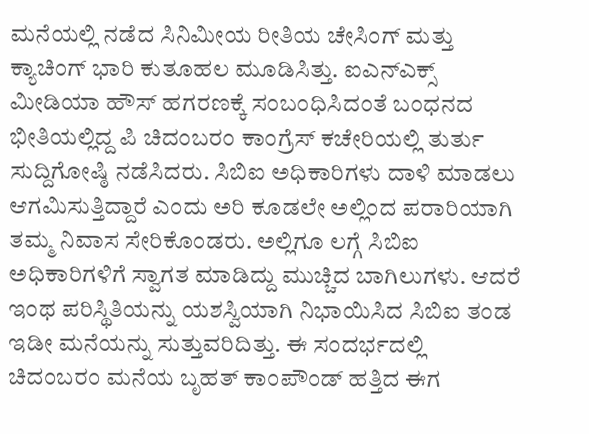ಮನೆಯಲ್ಲಿ ನಡೆದ ಸಿನಿಮೀಯ ರೀತಿಯ ಚೇಸಿಂಗ್ ಮತ್ತು ಕ್ಯಾಚಿಂಗ್ ಭಾರಿ ಕುತೂಹಲ ಮೂಡಿಸಿತ್ತು. ಐಎನ್ಎಕ್ಸ್ ಮೀಡಿಯಾ ಹೌಸ್ ಹಗರಣಕ್ಕೆ ಸಂಬಂಧಿಸಿದಂತೆ ಬಂಧನದ ಭೀತಿಯಲ್ಲಿದ್ದ ಪಿ ಚಿದಂಬರಂ ಕಾಂಗ್ರೆಸ್ ಕಚೇರಿಯಲ್ಲಿ ತುರ್ತು ಸುದ್ದಿಗೋಷ್ಠಿ ನಡೆಸಿದರು. ಸಿಬಿಐ ಅಧಿಕಾರಿಗಳು ದಾಳಿ ಮಾಡಲು ಆಗಮಿಸುತ್ತಿದ್ದಾರೆ ಎಂದು ಅರಿ ಕೂಡಲೇ ಅಲ್ಲಿಂದ ಪರಾರಿಯಾಗಿ ತಮ್ಮ ನಿವಾಸ ಸೇರಿಕೊಂಡರು. ಅಲ್ಲಿಗೂ ಲಗ್ಗೆ ಸಿಬಿಐ ಅಧಿಕಾರಿಗಳಿಗೆ ಸ್ವಾಗತ ಮಾಡಿದ್ದು ಮುಚ್ಚಿದ ಬಾಗಿಲುಗಳು. ಆದರೆ ಇಂಥ ಪರಿಸ್ಥಿತಿಯನ್ನು ಯಶಸ್ವಿಯಾಗಿ ನಿಭಾಯಿಸಿದ ಸಿಬಿಐ ತಂಡ ಇಡೀ ಮನೆಯನ್ನು ಸುತ್ತುವರಿದಿತ್ತು. ಈ ಸಂದರ್ಭದಲ್ಲಿ ಚಿದಂಬರಂ ಮನೆಯ ಬೃಹತ್ ಕಾಂಪೌಂಡ್ ಹತ್ತಿದ ಈಗ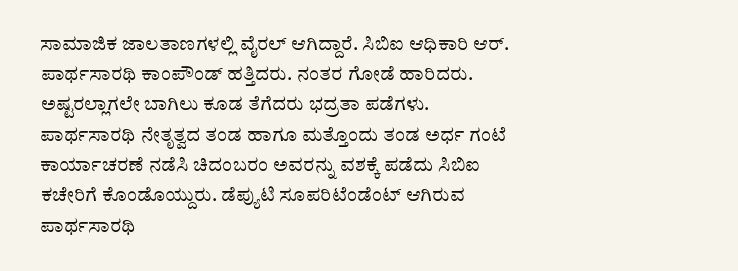ಸಾಮಾಜಿಕ ಜಾಲತಾಣಗಳಲ್ಲಿ ವೈರಲ್ ಆಗಿದ್ದಾರೆ. ಸಿಬಿಐ ಆಧಿಕಾರಿ ಆರ್. ಪಾರ್ಥಸಾರಥಿ ಕಾಂಪೌಂಡ್ ಹತ್ತಿದರು. ನಂತರ ಗೋಡೆ ಹಾರಿದರು. ಅಷ್ಟರಲ್ಲಾಗಲೇ ಬಾಗಿಲು ಕೂಡ ತೆಗೆದರು ಭದ್ರತಾ ಪಡೆಗಳು. ಪಾರ್ಥಸಾರಥಿ ನೇತೃತ್ವದ ತಂಡ ಹಾಗೂ ಮತ್ತೊಂದು ತಂಡ ಅರ್ಧ ಗಂಟೆ ಕಾರ್ಯಾಚರಣೆ ನಡೆಸಿ ಚಿದಂಬರಂ ಅವರನ್ನು ವಶಕ್ಕೆ ಪಡೆದು ಸಿಬಿಐ ಕಚೇರಿಗೆ ಕೊಂಡೊಯ್ದುರು. ಡೆಪ್ಯುಟಿ ಸೂಪರಿಟೆಂಡೆಂಟ್ ಆಗಿರುವ ಪಾರ್ಥಸಾರಥಿ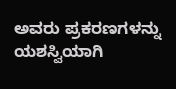ಅವರು ಪ್ರಕರಣಗಳನ್ನು ಯಶಸ್ವಿಯಾಗಿ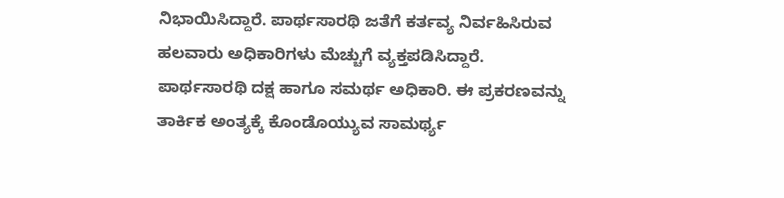ನಿಭಾಯಿಸಿದ್ದಾರೆ. ಪಾರ್ಥಸಾರಥಿ ಜತೆಗೆ ಕರ್ತವ್ಯ ನಿರ್ವಹಿಸಿರುವ ಹಲವಾರು ಅಧಿಕಾರಿಗಳು ಮೆಚ್ಚುಗೆ ವ್ಯಕ್ತಪಡಿಸಿದ್ದಾರೆ. ಪಾರ್ಥಸಾರಥಿ ದಕ್ಷ ಹಾಗೂ ಸಮರ್ಥ ಅಧಿಕಾರಿ. ಈ ಪ್ರಕರಣವನ್ನು ತಾರ್ಕಿಕ ಅಂತ್ಯಕ್ಕೆ ಕೊಂಡೊಯ್ಯುವ ಸಾಮರ್ಥ್ಯ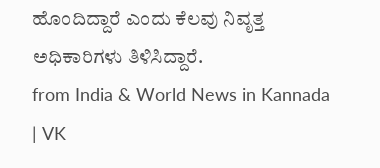ಹೊಂದಿದ್ದಾರೆ ಎಂದು ಕೆಲವು ನಿವೃತ್ತ ಅಧಿಕಾರಿಗಳು ತಿಳಿಸಿದ್ದಾರೆ.
from India & World News in Kannada | VK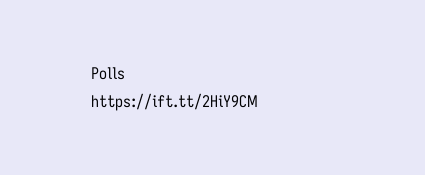Polls https://ift.tt/2HiY9CM